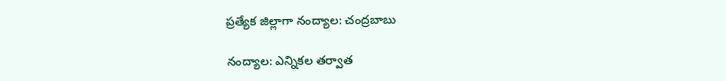ప్రత్యేక జిల్లాగా నంద్యాల: చంద్రబాబు

నంద్యాల: ఎన్నికల తర్వాత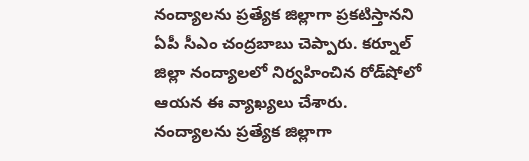నంద్యాలను ప్రత్యేక జిల్లాగా ప్రకటిస్తానని ఏపీ సీఎం చంద్రబాబు చెప్పారు. కర్నూల్ జిల్లా నంద్యాలలో నిర్వహించిన రోడ్‌షోలో ఆయన ఈ వ్యాఖ్యలు చేశారు. నంద్యాలను ప్రత్యేక జిల్లాగా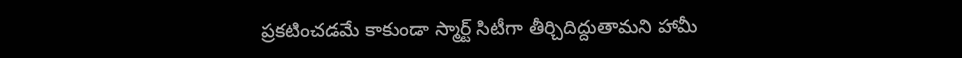ప్రకటించడమే కాకుండా స్మార్ట్ సిటీగా తీర్చిదిద్దుతామని హామీ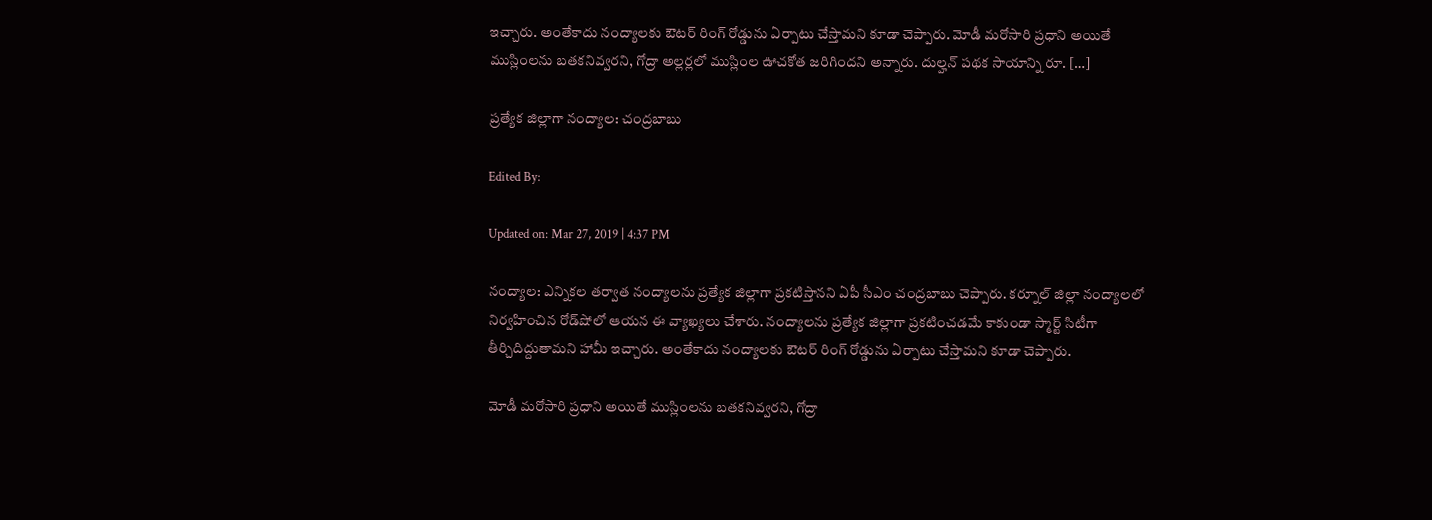ఇచ్చారు. అంతేకాదు నంద్యాలకు ఔటర్ రింగ్ రోడ్డును ఏర్పాటు చేస్తామని కూడా చెప్పారు. మోడీ మరోసారి ప్రధాని అయితే ముస్లింలను బతకనివ్వరని, గోద్రా అల్లర్లలో ముస్లింల ఊచకోత జరిగిందని అన్నారు. దుల్హన్ పథక సాయాన్ని రూ. […]

ప్రత్యేక జిల్లాగా నంద్యాల: చంద్రబాబు

Edited By:

Updated on: Mar 27, 2019 | 4:37 PM

నంద్యాల: ఎన్నికల తర్వాత నంద్యాలను ప్రత్యేక జిల్లాగా ప్రకటిస్తానని ఏపీ సీఎం చంద్రబాబు చెప్పారు. కర్నూల్ జిల్లా నంద్యాలలో నిర్వహించిన రోడ్‌షోలో ఆయన ఈ వ్యాఖ్యలు చేశారు. నంద్యాలను ప్రత్యేక జిల్లాగా ప్రకటించడమే కాకుండా స్మార్ట్ సిటీగా తీర్చిదిద్దుతామని హామీ ఇచ్చారు. అంతేకాదు నంద్యాలకు ఔటర్ రింగ్ రోడ్డును ఏర్పాటు చేస్తామని కూడా చెప్పారు.

మోడీ మరోసారి ప్రధాని అయితే ముస్లింలను బతకనివ్వరని, గోద్రా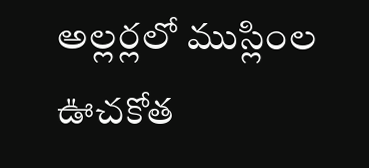అల్లర్లలో ముస్లింల ఊచకోత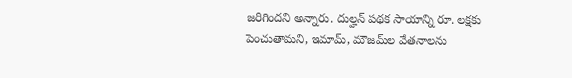జరిగిందని అన్నారు. దుల్హన్ పథక సాయాన్ని రూ. లక్షకు పెంచుతామని, ఇమామ్, మౌజమ్‌ల వేతనాలను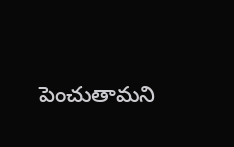పెంచుతామని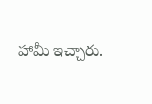హామీ ఇచ్చారు.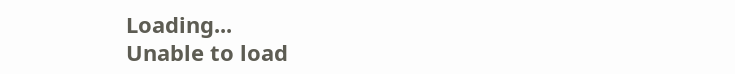Loading...
Unable to load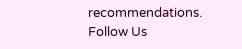recommendations.
Follow Us